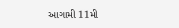આગામી 11મી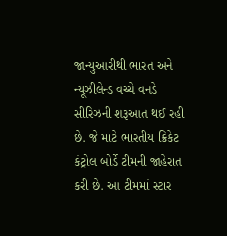જાન્યુઆરીથી ભારત અને ન્યૂઝીલેન્ડ વચ્ચે વનડે સીરિઝની શરૂઆત થઈ રહી છે. જે માટે ભારતીય ક્રિકેટ કંટ્રોલ બોર્ડે ટીમની જાહેરાત કરી છે. આ ટીમમાં સ્ટાર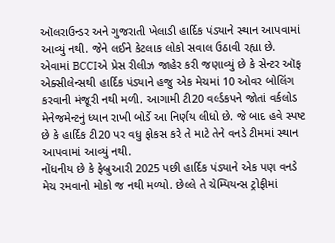ઑલરાઉન્ડર અને ગુજરાતી ખેલાડી હાર્દિક પંડ્યાને સ્થાન આપવામાં આવ્યું નથી. જેને લઈને કેટલાક લોકો સવાલ ઉઠાવી રહ્યા છે.
એવામાં BCCIએ પ્રેસ રીલીઝ જાહેર કરી જણાવ્યું છે કે સેન્ટર ઑફ એક્સીલેન્સથી હાર્દિક પંડ્યાને હજુ એક મેચમાં 10 ઓવર બોલિંગ કરવાની મંજૂરી નથી મળી. આગામી ટી20 વર્લ્ડકપને જોતાં વર્કલોડ મેનેજમેન્ટનું ધ્યાન રાખી બોર્ડે આ નિર્ણય લીધો છે. જે બાદ હવે સ્પષ્ટ છે કે હાર્દિક ટી20 પર વધુ ફોકસ કરે તે માટે તેને વનડે ટીમમાં સ્થાન આપવામાં આવ્યું નથી.
નોંધનીય છે કે ફેબ્રુઆરી 2025 પછી હાર્દિક પંડ્યાને એક પણ વનડે મેચ રમવાનો મોકો જ નથી મળ્યો. છેલ્લે તે ચેમ્પિયન્સ ટ્રોફીમાં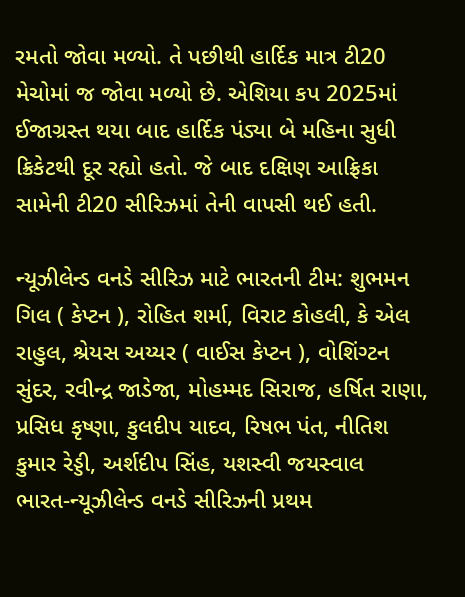રમતો જોવા મળ્યો. તે પછીથી હાર્દિક માત્ર ટી20 મેચોમાં જ જોવા મળ્યો છે. એશિયા કપ 2025માં ઈજાગ્રસ્ત થયા બાદ હાર્દિક પંડ્યા બે મહિના સુધી ક્રિકેટથી દૂર રહ્યો હતો. જે બાદ દક્ષિણ આફ્રિકા સામેની ટી20 સીરિઝમાં તેની વાપસી થઈ હતી.

ન્યૂઝીલેન્ડ વનડે સીરિઝ માટે ભારતની ટીમ: શુભમન ગિલ ( કેપ્ટન ), રોહિત શર્મા, વિરાટ કોહલી, કે એલ રાહુલ, શ્રેયસ અય્યર ( વાઈસ કેપ્ટન ), વોશિંગ્ટન સુંદર, રવીન્દ્ર જાડેજા, મોહમ્મદ સિરાજ, હર્ષિત રાણા, પ્રસિધ કૃષ્ણા, કુલદીપ યાદવ, રિષભ પંત, નીતિશ કુમાર રેડ્ડી, અર્શદીપ સિંહ, યશસ્વી જયસ્વાલ
ભારત-ન્યૂઝીલેન્ડ વનડે સીરિઝની પ્રથમ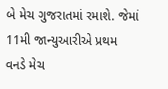બે મેચ ગુજરાતમાં રમાશે. જેમાં 11મી જાન્યુઆરીએ પ્રથમ વનડે મેચ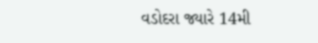વડોદરા જ્યારે 14મી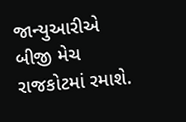જાન્યુઆરીએ બીજી મેચ રાજકોટમાં રમાશે.